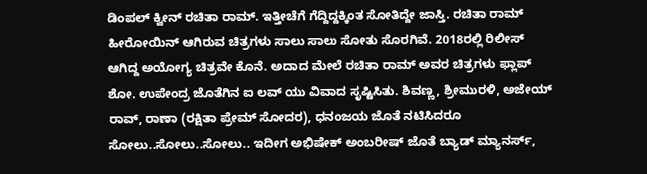ಡಿಂಪಲ್ ಕ್ವೀನ್ ರಚಿತಾ ರಾಮ್. ಇತ್ತೀಚೆಗೆ ಗೆದ್ದಿದ್ದಕ್ಕಿಂತ ಸೋತಿದ್ದೇ ಜಾಸ್ತಿ. ರಚಿತಾ ರಾಮ್ ಹೀರೋಯಿನ್ ಆಗಿರುವ ಚಿತ್ರಗಳು ಸಾಲು ಸಾಲು ಸೋತು ಸೊರಗಿವೆ. 2018ರಲ್ಲಿ ರಿಲೀಸ್ ಆಗಿದ್ದ ಅಯೋಗ್ಯ ಚಿತ್ರವೇ ಕೊನೆ. ಅದಾದ ಮೇಲೆ ರಚಿತಾ ರಾಮ್ ಅವರ ಚಿತ್ರಗಳು ಫ್ಲಾಪ್ ಶೋ. ಉಪೇಂದ್ರ ಜೊತೆಗಿನ ಐ ಲವ್ ಯು ವಿವಾದ ಸೃಷ್ಟಿಸಿತು. ಶಿವಣ್ಣ, ಶ್ರೀಮುರಳಿ, ಅಜೇಯ್ ರಾವ್, ರಾಣಾ (ರಕ್ಷಿತಾ ಪ್ರೇಮ್ ಸೋದರ), ಧನಂಜಯ ಜೊತೆ ನಟಿಸಿದರೂ ಸೋಲು..ಸೋಲು..ಸೋಲು.. ಇದೀಗ ಅಭಿಷೇಕ್ ಅಂಬರೀಷ್ ಜೊತೆ ಬ್ಯಾಡ್ ಮ್ಯಾನರ್ಸ್,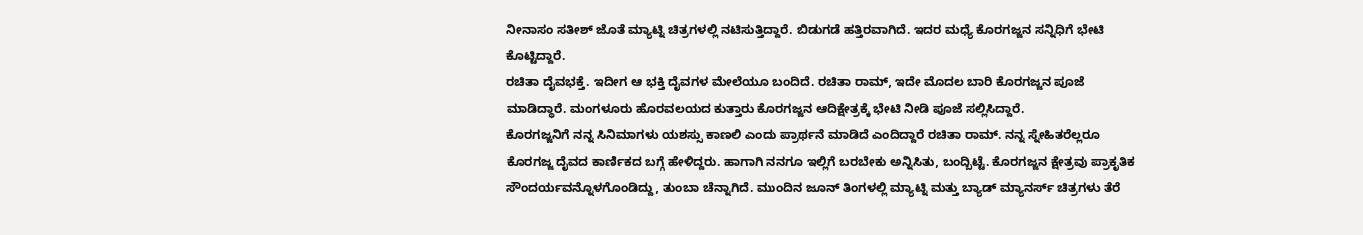ನೀನಾಸಂ ಸತೀಶ್ ಜೊತೆ ಮ್ಯಾಟ್ನಿ ಚಿತ್ರಗಳಲ್ಲಿ ನಟಿಸುತ್ತಿದ್ದಾರೆ. ಬಿಡುಗಡೆ ಹತ್ತಿರವಾಗಿದೆ. ಇದರ ಮಧ್ಯೆ ಕೊರಗಜ್ಜನ ಸನ್ನಿಧಿಗೆ ಭೇಟಿ ಕೊಟ್ಟಿದ್ದಾರೆ.
ರಚಿತಾ ದೈವಭಕ್ತೆ. ಇದೀಗ ಆ ಭಕ್ತಿ ದೈವಗಳ ಮೇಲೆಯೂ ಬಂದಿದೆ. ರಚಿತಾ ರಾಮ್, ಇದೇ ಮೊದಲ ಬಾರಿ ಕೊರಗಜ್ಜನ ಪೂಜೆ ಮಾಡಿದ್ಧಾರೆ. ಮಂಗಳೂರು ಹೊರವಲಯದ ಕುತ್ತಾರು ಕೊರಗಜ್ಜನ ಆದಿಕ್ಷೇತ್ರಕ್ಕೆ ಭೇಟಿ ನೀಡಿ ಪೂಜೆ ಸಲ್ಲಿಸಿದ್ದಾರೆ.
ಕೊರಗಜ್ಜನಿಗೆ ನನ್ನ ಸಿನಿಮಾಗಳು ಯಶಸ್ಸು ಕಾಣಲಿ ಎಂದು ಪ್ರಾರ್ಥನೆ ಮಾಡಿದೆ ಎಂದಿದ್ದಾರೆ ರಚಿತಾ ರಾಮ್. ನನ್ನ ಸ್ನೇಹಿತರೆಲ್ಲರೂ ಕೊರಗಜ್ಜ ದೈವದ ಕಾರ್ಣಿಕದ ಬಗ್ಗೆ ಹೇಳಿದ್ದರು. ಹಾಗಾಗಿ ನನಗೂ ಇಲ್ಲಿಗೆ ಬರಬೇಕು ಅನ್ನಿಸಿತು, ಬಂದ್ಬಿಟ್ಟೆ. ಕೊರಗಜ್ಜನ ಕ್ಷೇತ್ರವು ಪ್ರಾಕೃತಿಕ ಸೌಂದರ್ಯವನ್ನೊಳಗೊಂಡಿದ್ದು, ತುಂಬಾ ಚೆನ್ನಾಗಿದೆ. ಮುಂದಿನ ಜೂನ್ ತಿಂಗಳಲ್ಲಿ ಮ್ಯಾಟ್ನಿ ಮತ್ತು ಬ್ಯಾಡ್ ಮ್ಯಾನರ್ಸ್ ಚಿತ್ರಗಳು ತೆರೆ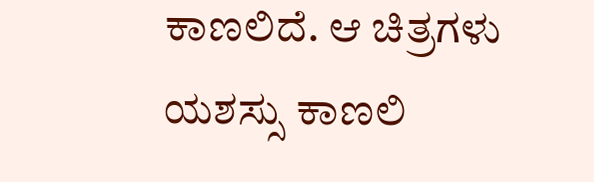ಕಾಣಲಿದೆ. ಆ ಚಿತ್ರಗಳು ಯಶಸ್ಸು ಕಾಣಲಿ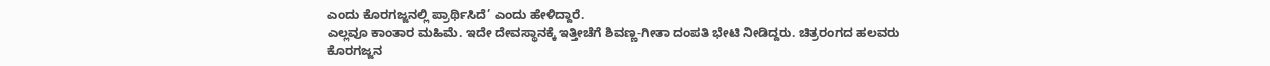ಎಂದು ಕೊರಗಜ್ಜನಲ್ಲಿ ಪ್ರಾರ್ಥಿಸಿದೆ’ ಎಂದು ಹೇಳಿದ್ದಾರೆ.
ಎಲ್ಲವೂ ಕಾಂತಾರ ಮಹಿಮೆ. ಇದೇ ದೇವಸ್ಥಾನಕ್ಕೆ ಇತ್ತೀಚೆಗೆ ಶಿವಣ್ಣ-ಗೀತಾ ದಂಪತಿ ಭೇಟಿ ನೀಡಿದ್ದರು. ಚಿತ್ರರಂಗದ ಹಲವರು ಕೊರಗಜ್ಜನ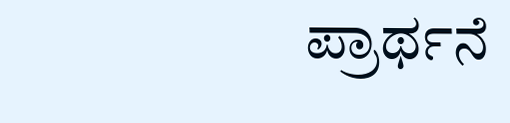ಪ್ರಾರ್ಥನೆ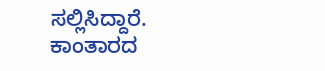ಸಲ್ಲಿಸಿದ್ದಾರೆ. ಕಾಂತಾರದ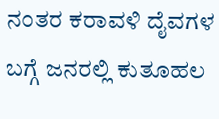ನಂತರ ಕರಾವಳಿ ದೈವಗಳ ಬಗ್ಗೆ ಜನರಲ್ಲಿ ಕುತೂಹಲ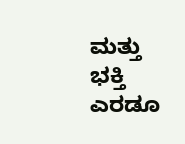ಮತ್ತು ಭಕ್ತಿ ಎರಡೂ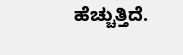ಹೆಚ್ಚುತ್ತಿದೆ.